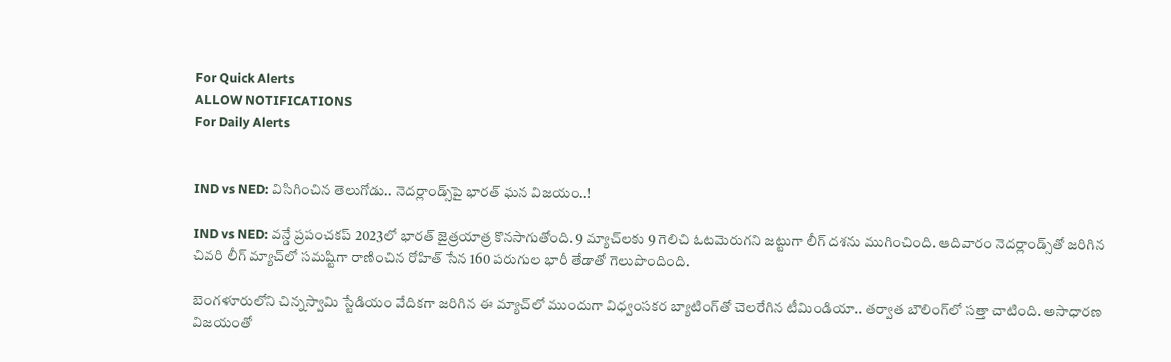For Quick Alerts
ALLOW NOTIFICATIONS
For Daily Alerts


IND vs NED: విసిగించిన తెలుగోడు.. నెదర్లాండ్స్‌పై భారత్ ఘన విజయం..!

IND vs NED: వన్డే ప్రపంచకప్ 2023లో భారత్ జైత్రయాత్ర కొనసాగుతోంది. 9 మ్యాచ్‌లకు 9 గెలిచి ఓటమెరుగని జట్టుగా లీగ్ దశను ముగించింది. ఆదివారం నెదర్లాండ్స్‌తో జరిగిన చివరి లీగ్ మ్యాచ్‌లో సమష్టిగా రాణించిన రోహిత్ సేన 160 పరుగుల భారీ తేడాతో గెలుపొందింది.

బెంగళూరులోని చిన్నస్వామి స్టేడియం వేదికగా జరిగిన ఈ మ్యాచ్‌లో ముందుగా విధ్వంసకర బ్యాటింగ్‌తో చెలరేగిన టీమిండియా.. తర్వాత బౌలింగ్‌లో సత్తా చాటింది. అసాధారణ విజయంతో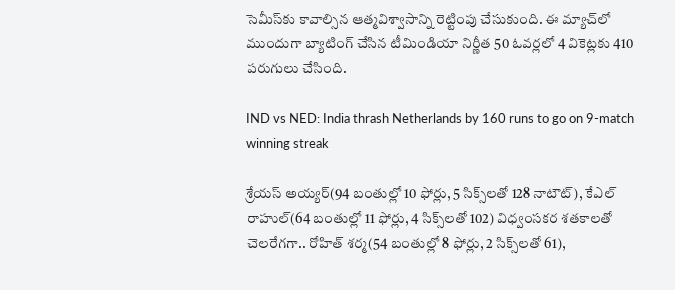సెమీస్‌కు కావాల్సిన ఆత్మవిశ్వాసాన్ని రెట్టింపు చేసుకుంది. ఈ మ్యాచ్‌లో ముందుగా బ్యాటింగ్ చేసిన టీమిండియా నిర్ణీత 50 ఓవర్లలో 4 వికెట్లకు 410 పరుగులు చేసింది.

IND vs NED: India thrash Netherlands by 160 runs to go on 9-match winning streak

శ్రేయస్ అయ్యర్(94 బంతుల్లో 10 ఫోర్లు, 5 సిక్స్‌లతో 128 నాటౌట్), కేఎల్ రాహుల్(64 బంతుల్లో 11 ఫోర్లు, 4 సిక్స్‌లతో 102) విధ్వంసకర శతకాలతో చెలరేగగా.. రోహిత్ శర్మ(54 బంతుల్లో 8 ఫోర్లు, 2 సిక్స్‌లతో 61),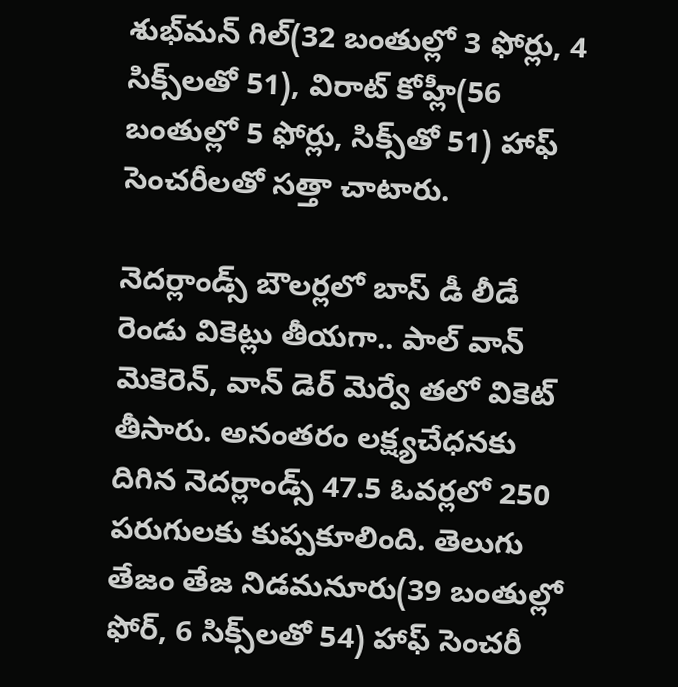శుభ్‌మన్ గిల్(32 బంతుల్లో 3 ఫోర్లు, 4 సిక్స్‌లతో 51), విరాట్ కోహ్లీ(56 బంతుల్లో 5 ఫోర్లు, సిక్స్‌తో 51) హాఫ్ సెంచరీలతో సత్తా చాటారు.

నెదర్లాండ్స్ బౌలర్లలో బాస్ డీ లీడే రెండు వికెట్లు తీయగా.. పాల్ వాన్ మెకెరెన్, వాన్ డెర్ మెర్వే తలో వికెట్ తీసారు. అనంతరం లక్ష్యచేధనకు దిగిన నెదర్లాండ్స్ 47.5 ఓవర్లలో 250 పరుగులకు కుప్పకూలింది. తెలుగు తేజం తేజ నిడమనూరు(39 బంతుల్లో ఫోర్, 6 సిక్స్‌లతో 54) హాఫ్ సెంచరీ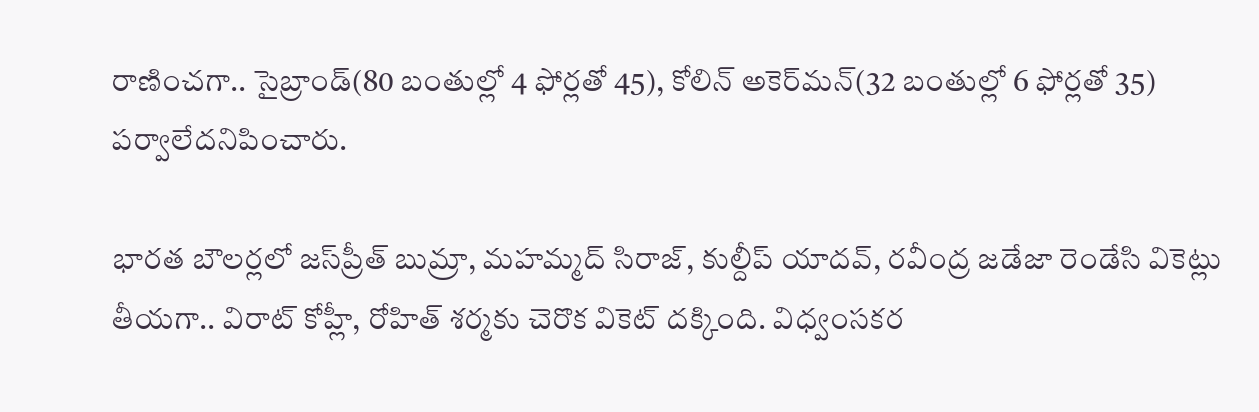రాణించగా.. సైబ్రాండ్(80 బంతుల్లో 4 ఫోర్లతో 45), కోలిన్ అకెర్‌మన్(32 బంతుల్లో 6 ఫోర్లతో 35) పర్వాలేదనిపించారు.

భారత బౌలర్లలో జస్‌ప్రీత్ బుమ్రా, మహమ్మద్ సిరాజ్, కుల్దీప్ యాదవ్, రవీంద్ర జడేజా రెండేసి వికెట్లు తీయగా.. విరాట్ కోహ్లీ, రోహిత్ శర్మకు చెరొక వికెట్ దక్కింది. విధ్వంసకర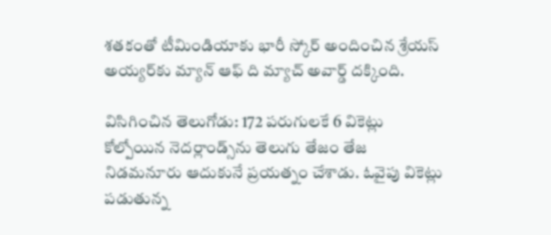శతకంతో టీమిండియాకు భారీ స్కోర్ అందించిన శ్రేయస్ అయ్యర్‌కు మ్యాన్ ఆఫ్ ది మ్యాచ్ అవార్డ్ దక్కింది.

విసిగించిన తెలుగోడు: 172 పరుగులకే 6 వికెట్లు కోల్పోయిన నెదర్లాండ్స్‌ను తెలుగు తేజం తేజ నిడమనూరు ఆదుకునే ప్రయత్నం చేశాడు. ఓవైపు వికెట్లు పడుతున్న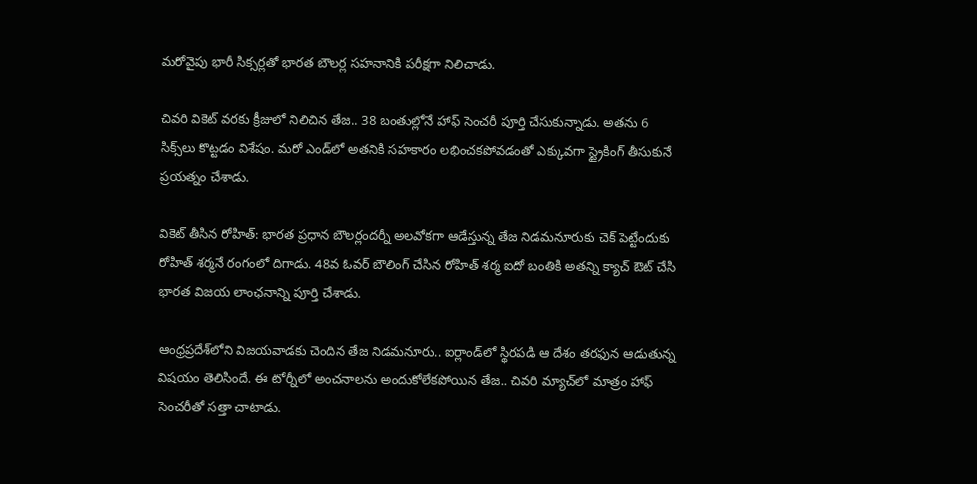మరోవైపు భారీ సిక్సర్లతో భారత బౌలర్ల సహనానికి పరీక్షగా నిలిచాడు.

చివరి వికెట్ వరకు క్రీజులో నిలిచిన తేజ.. 38 బంతుల్లోనే హాఫ్ సెంచరీ పూర్తి చేసుకున్నాడు. అతను 6 సిక్స్‌లు కొట్టడం విశేషం. మరో ఎండ్‌లో అతనికి సహకారం లభించకపోవడంతో ఎక్కువగా స్ట్రైకింగ్ తీసుకునే ప్రయత్నం చేశాడు.

వికెట్ తీసిన రోహిత్: భారత ప్రధాన బౌలర్లందర్నీ అలవోకగా ఆడేస్తున్న తేజ నిడమనూరుకు చెక్ పెట్టేందుకు రోహిత్ శర్మనే రంగంలో దిగాడు. 48వ ఓవర్ బౌలింగ్ చేసిన రోహిత్ శర్మ ఐదో బంతికి అతన్ని క్యాచ్ ఔట్ చేసి భారత విజయ లాంఛనాన్ని పూర్తి చేశాడు.

ఆంధ్రప్రదేశ్‌లోని విజయవాడకు చెందిన తేజ నిడమనూరు.. ఐర్లాండ్‌లో స్థిరపడి ఆ దేశం తరఫున ఆడుతున్న విషయం తెలిసిందే. ఈ టోర్నీలో అంచనాలను అందుకోలేకపోయిన తేజ.. చివరి మ్యాచ్‌లో మాత్రం హాఫ్ సెంచరీతో సత్తా చాటాడు.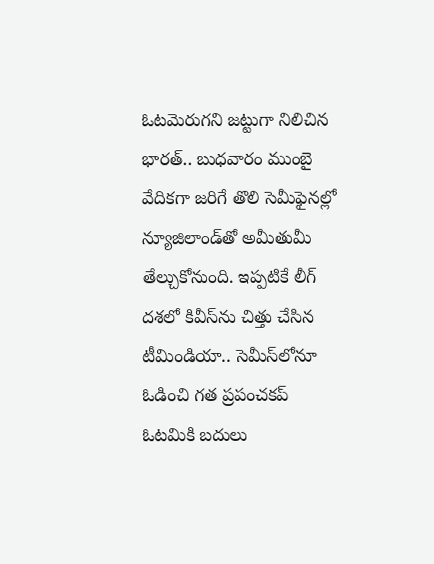ఓటమెరుగని జట్టుగా నిలిచిన భారత్.. బుధవారం ముంబై వేదికగా జరిగే తొలి సెమీఫైనల్లో న్యూజిలాండ్‌తో అమీతుమీ తేల్చుకోనుంది. ఇప్పటికే లీగ్ దశలో కివీస్‌ను చిత్తు చేసిన టీమిండియా.. సెమీస్‌లోనూ ఓడించి గత ప్రపంచకప్ ఓటమికి బదులు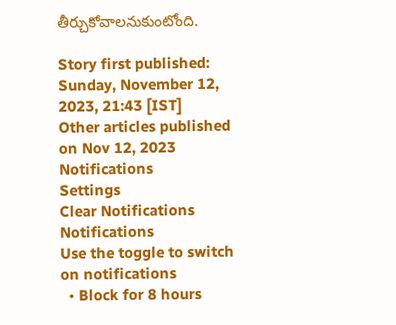తీర్చుకోవాలనుకుంటోంది.

Story first published: Sunday, November 12, 2023, 21:43 [IST]
Other articles published on Nov 12, 2023
Notifications
Settings
Clear Notifications
Notifications
Use the toggle to switch on notifications
  • Block for 8 hours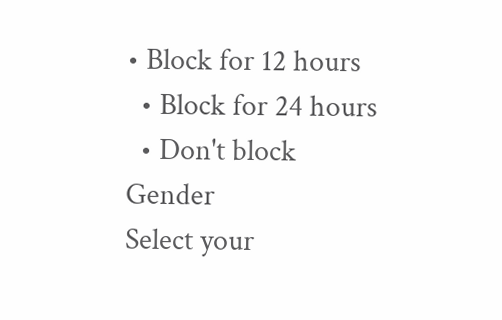• Block for 12 hours
  • Block for 24 hours
  • Don't block
Gender
Select your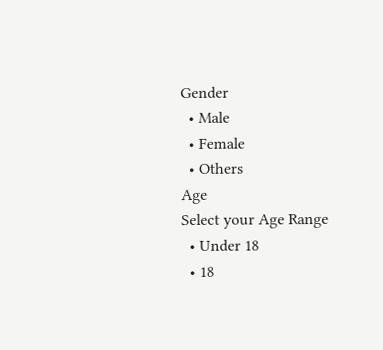Gender
  • Male
  • Female
  • Others
Age
Select your Age Range
  • Under 18
  • 18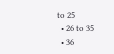to 25
  • 26 to 35
  • 36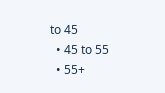to 45
  • 45 to 55
  • 55+